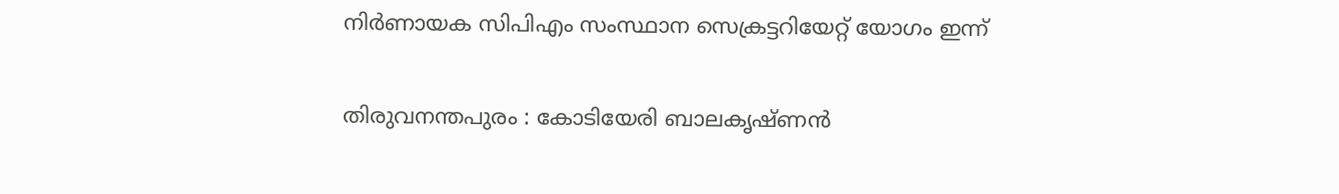നിര്‍ണായക സിപിഎം സംസ്ഥാന സെക്രട്ടറിയേറ്റ് യോഗം ഇന്ന്

തിരുവനന്തപുരം : കോടിയേരി ബാലകൃഷ്ണന്‍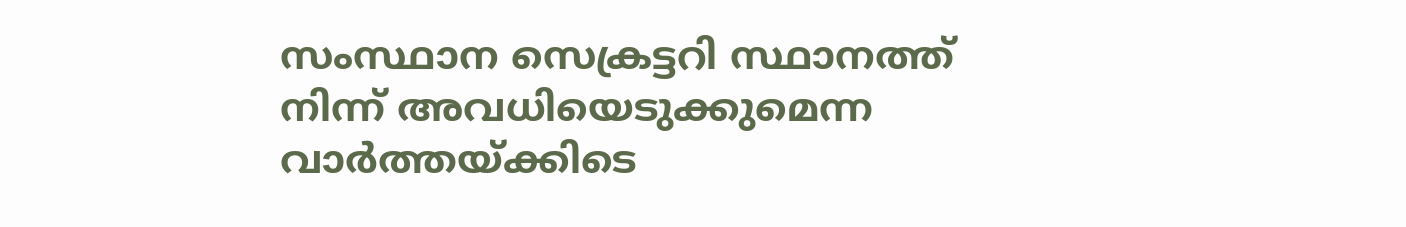സംസ്ഥാന സെക്രട്ടറി സ്ഥാനത്ത് നിന്ന് അവധിയെടുക്കുമെന്ന വാര്‍ത്തയ്ക്കിടെ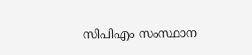സിപിഎം സംസ്ഥാന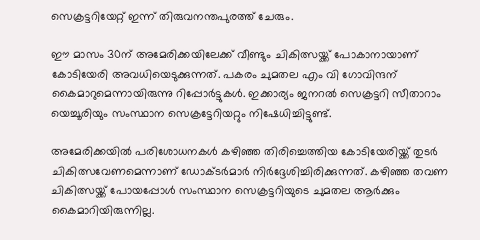സെക്രട്ടറിയേറ്റ് ഇന്ന് തിരുവനന്തപുരത്ത് ചേരും.

ഈ മാസം 30ന് അമേരിക്കയിലേക്ക് വീണ്ടും ചികിത്സയ്ക്ക് പോകാനായാണ് കോടിയേരി അവധിയെടുക്കുന്നത്. പകരം ചുമതല എം വി ഗോവിന്ദന് കൈമാറുമെന്നായിരുന്നു റിപ്പോ‍‍ര്‍ട്ടുകള്‍. ഇക്കാര്യം ജനറല്‍ സെക്രട്ടറി സീതാറാം യെച്ചൂരിയും സംസ്ഥാന സെക്രട്ടേറിയറ്റും നിഷേധിച്ചിട്ടുണ്ട്.

അമേരിക്കയില്‍ പരിശോധനകള്‍ കഴിഞ്ഞ തിരിച്ചെത്തിയ കോടിയേരിയ്ക്ക് തുടര്‍ ചികിത്സവേണമെന്നാണ് ഡോക്ടര്‍മാര്‍ നിര്‍ദ്ദേശിച്ചിരിക്കുന്നത്. കഴിഞ്ഞ തവണ ചികിത്സയ്ക്ക് പോയപ്പോള്‍ സംസ്ഥാന സെക്രട്ടറിയുടെ ചുമതല ആര്‍ക്കും കൈമാറിയിരുന്നില്ല.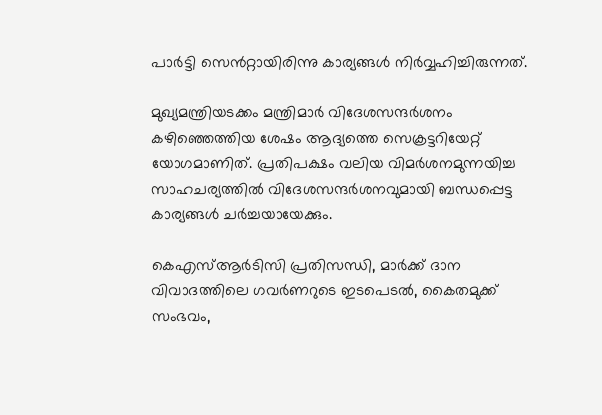പാര്‍ട്ടി സെന്‍റ്റായിരിന്നു കാര്യങ്ങള്‍ നിര്‍വ്വഹിച്ചിരുന്നത്.

മുഖ്യമന്ത്രിയടക്കം മന്ത്രിമാര്‍ വിദേശസന്ദര്‍ശനം കഴിഞ്ഞെത്തിയ ശേഷം ആദ്യത്തെ സെക്രട്ടറിയേറ്റ് യോഗമാണിത്. പ്രതിപക്ഷം വലിയ വിമര്‍ശനമുന്നയിച്ച സാഹചര്യത്തില്‍ വിദേശസന്ദര്‍ശനവുമായി ബന്ധപ്പെട്ട കാര്യങ്ങള്‍ ചര്‍ച്ചയായേക്കും.

കെഎസ്‌ആര്‍ടിസി പ്രതിസന്ധി, മാ‍ര്‍ക്ക് ദാന വിവാദത്തിലെ ഗവര്‍ണറുടെ ഇടപെടല്‍, കൈതമുക്ക് സംഭവം,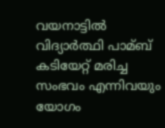വയനാട്ടില്‍ വിദ്യാര്‍ത്ഥി പാമ്ബ് കടിയേറ്റ് മരിച്ച സംഭവം എന്നിവയും യോഗം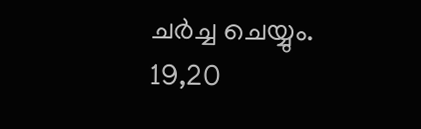ചര്‍ച്ച ചെയ്യും. 19,20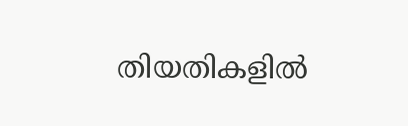തിയതികളില്‍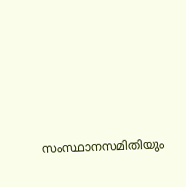സംസ്ഥാനസമിതിയും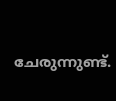ചേരുന്നുണ്ട്.